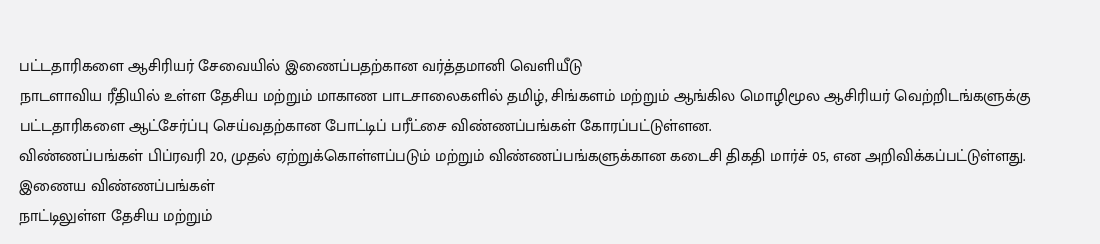பட்டதாரிகளை ஆசிரியர் சேவையில் இணைப்பதற்கான வர்த்தமானி வெளியீடு
நாடளாவிய ரீதியில் உள்ள தேசிய மற்றும் மாகாண பாடசாலைகளில் தமிழ், சிங்களம் மற்றும் ஆங்கில மொழிமூல ஆசிரியர் வெற்றிடங்களுக்கு பட்டதாரிகளை ஆட்சேர்ப்பு செய்வதற்கான போட்டிப் பரீட்சை விண்ணப்பங்கள் கோரப்பட்டுள்ளன.
விண்ணப்பங்கள் பிப்ரவரி 20, முதல் ஏற்றுக்கொள்ளப்படும் மற்றும் விண்ணப்பங்களுக்கான கடைசி திகதி மார்ச் 05, என அறிவிக்கப்பட்டுள்ளது.
இணைய விண்ணப்பங்கள்
நாட்டிலுள்ள தேசிய மற்றும்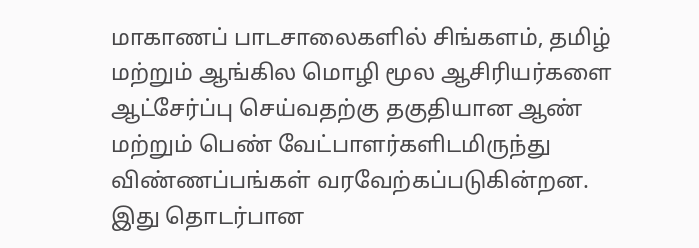மாகாணப் பாடசாலைகளில் சிங்களம், தமிழ் மற்றும் ஆங்கில மொழி மூல ஆசிரியர்களை ஆட்சேர்ப்பு செய்வதற்கு தகுதியான ஆண் மற்றும் பெண் வேட்பாளர்களிடமிருந்து விண்ணப்பங்கள் வரவேற்கப்படுகின்றன.
இது தொடர்பான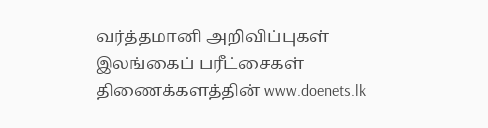வர்த்தமானி அறிவிப்புகள் இலங்கைப் பரீட்சைகள் திணைக்களத்தின் www.doenets.lk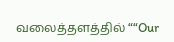வலைத்தளத்தில் ““Our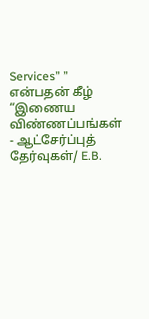Services” ” என்பதன் கீழ் “இணைய விண்ணப்பங்கள் - ஆட்சேர்ப்புத் தேர்வுகள்/ E.B.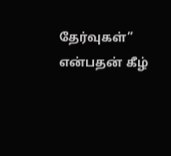தேர்வுகள்” என்பதன் கீழ்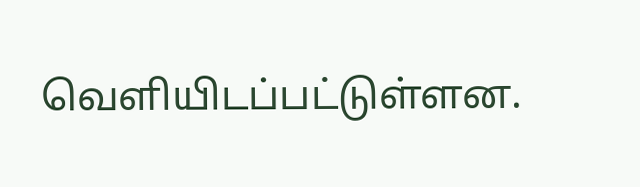வெளியிடப்பட்டுள்ளன.